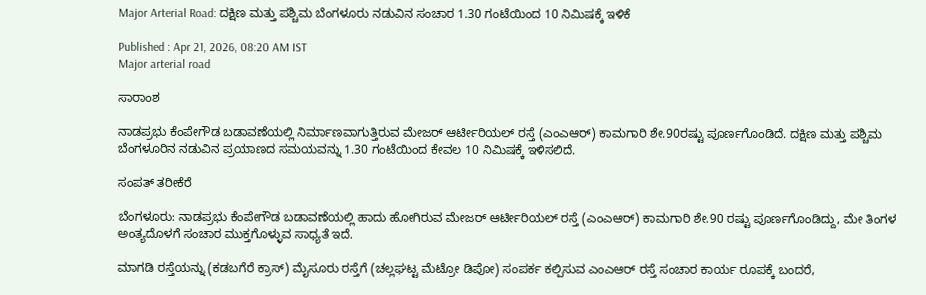Major Arterial Road: ದಕ್ಷಿಣ ಮತ್ತು ಪಶ್ಚಿಮ ಬೆಂಗಳೂರು ನಡುವಿನ ಸಂಚಾರ 1.30 ಗಂಟೆಯಿಂದ 10 ನಿಮಿಷಕ್ಕೆ ಇಳಿಕೆ

Published : Apr 21, 2026, 08:20 AM IST
Major arterial road

ಸಾರಾಂಶ

ನಾಡಪ್ರಭು ಕೆಂಪೇಗೌಡ ಬಡಾವಣೆಯಲ್ಲಿ ನಿರ್ಮಾಣವಾಗುತ್ತಿರುವ ಮೇಜರ್‌ ಆರ್ಟೀರಿಯಲ್‌ ರಸ್ತೆ (ಎಂಎಆರ್‌) ಕಾಮಗಾರಿ ಶೇ.90ರಷ್ಟು ಪೂರ್ಣಗೊಂಡಿದೆ. ದಕ್ಷಿಣ ಮತ್ತು ಪಶ್ಚಿಮ ಬೆಂಗಳೂರಿನ ನಡುವಿನ ಪ್ರಯಾಣದ ಸಮಯವನ್ನು 1.30 ಗಂಟೆಯಿಂದ ಕೇವಲ 10 ನಿಮಿಷಕ್ಕೆ ಇಳಿಸಲಿದೆ.

ಸಂಪತ್‌ ತರೀಕೆರೆ

ಬೆಂಗಳೂರು: ನಾಡಪ್ರಭು ಕೆಂಪೇಗೌಡ ಬಡಾವಣೆಯಲ್ಲಿ ಹಾದು ಹೋಗಿರುವ ಮೇಜರ್‌ ಆರ್ಟೀರಿಯಲ್‌ ರಸ್ತೆ (ಎಂಎಆರ್‌) ಕಾಮಗಾರಿ ಶೇ.90 ರಷ್ಟು ಪೂರ್ಣಗೊಂಡಿದ್ದು, ಮೇ ತಿಂಗಳ ಅಂತ್ಯದೊಳಗೆ ಸಂಚಾರ ಮುಕ್ತಗೊಳ್ಳುವ ಸಾಧ್ಯತೆ ಇದೆ.

ಮಾಗಡಿ ರಸ್ತೆಯನ್ನು (ಕಡಬಗೆರೆ ಕ್ರಾಸ್‌) ಮೈಸೂರು ರಸ್ತೆಗೆ (ಚಲ್ಲಘಟ್ಟ ಮೆಟ್ರೋ ಡಿಪೋ) ಸಂಪರ್ಕ ಕಲ್ಪಿಸುವ ಎಂಎಆರ್‌ ರಸ್ತೆ ಸಂಚಾರ ಕಾರ್ಯ ರೂಪಕ್ಕೆ ಬಂದರೆ,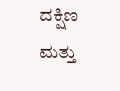ದಕ್ಷಿಣ ಮತ್ತು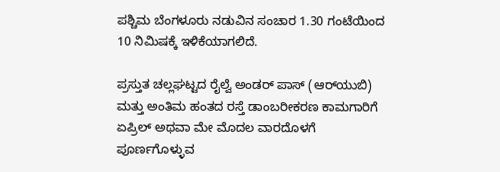ಪಶ್ಚಿಮ ಬೆಂಗಳೂರು ನಡುವಿನ ಸಂಚಾರ 1.30 ಗಂಟೆಯಿಂದ 10 ನಿಮಿಷಕ್ಕೆ ಇಳಿಕೆಯಾಗಲಿದೆ.

ಪ್ರಸ್ತುತ ಚಲ್ಲಘಟ್ಟದ ರೈಲ್ವೆ ಅಂಡರ್‌ ಪಾಸ್‌ (ಆರ್‌ಯುಬಿ) ಮತ್ತು ಅಂತಿಮ ಹಂತದ ರಸ್ತೆ ಡಾಂಬರೀಕರಣ ಕಾಮಗಾರಿಗೆ ಏಪ್ರಿಲ್‌ ಅಥವಾ ಮೇ ಮೊದಲ ವಾರದೊಳಗೆ ಪೂರ್ಣಗೊಳ್ಳುವ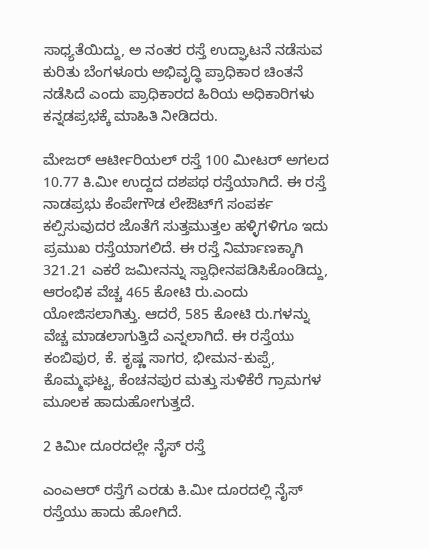ಸಾಧ್ಯತೆಯಿದ್ದು, ಅ ನಂತರ ರಸ್ತೆ ಉದ್ಘಾಟನೆ ನಡೆಸುವ ಕುರಿತು ಬೆಂಗಳೂರು ಅಭಿವೃದ್ಧಿ ಪ್ರಾಧಿಕಾರ ಚಿಂತನೆ ನಡೆಸಿದೆ ಎಂದು ಪ್ರಾಧಿಕಾರದ ಹಿರಿಯ ಅಧಿಕಾರಿಗಳು ಕನ್ನಡಪ್ರಭಕ್ಕೆ ಮಾಹಿತಿ ನೀಡಿದರು.

ಮೇಜರ್ ಆರ್ಟೀರಿಯಲ್‌ ರಸ್ತೆ 100 ಮೀಟರ್‌ ಅಗಲದ 10.77 ಕಿ.ಮೀ ಉದ್ದದ ದಶಪಥ ರಸ್ತೆಯಾಗಿದೆ. ಈ ರಸ್ತೆ ನಾಡಪ್ರಭು ಕೆಂಪೇಗೌಡ ಲೇಔಟ್‌ಗೆ ಸಂಪರ್ಕ ಕಲ್ಪಿಸುವುದರ ಜೊತೆಗೆ ಸುತ್ತಮುತ್ತಲ ಹಳ್ಳಿಗಳಿಗೂ ಇದು ಪ್ರಮುಖ ರಸ್ತೆಯಾಗಲಿದೆ. ಈ ರಸ್ತೆ ನಿರ್ಮಾಣಕ್ಕಾಗಿ 321.21 ಎಕರೆ ಜಮೀನನ್ನು ಸ್ವಾಧೀನಪಡಿಸಿಕೊಂಡಿದ್ದು, ಆರಂಭಿಕ ವೆಚ್ಚ 465 ಕೋಟಿ ರು.ಎಂದು ಯೋಜಿಸಲಾಗಿತ್ತು. ಆದರೆ, 585 ಕೋಟಿ ರು.ಗಳನ್ನು ವೆಚ್ಚ ಮಾಡಲಾಗುತ್ತಿದೆ ಎನ್ನಲಾಗಿದೆ. ಈ ರಸ್ತೆಯು ಕಂಬಿಪುರ, ಕೆ. ಕೃಷ್ಣ ಸಾಗರ, ಭೀಮನ-ಕುಪ್ಪೆ, ಕೊಮ್ಮಘಟ್ಟ, ಕೆಂಚನಪುರ ಮತ್ತು ಸುಳಿಕೆರೆ ಗ್ರಾಮಗಳ ಮೂಲಕ ಹಾದುಹೋಗುತ್ತದೆ.

2 ಕಿಮೀ ದೂರದಲ್ಲೇ ನೈಸ್‌ ರಸ್ತೆ

ಎಂಎಆರ್‌ ರಸ್ತೆಗೆ ಎರಡು ಕಿ.ಮೀ ದೂರದಲ್ಲಿ ನೈಸ್‌ ರಸ್ತೆಯು ಹಾದು ಹೋಗಿದೆ.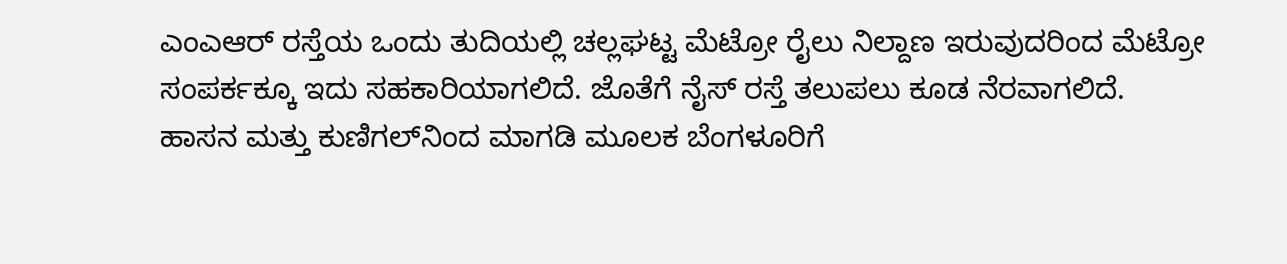ಎಂಎಆರ್‌ ರಸ್ತೆಯ ಒಂದು ತುದಿಯಲ್ಲಿ ಚಲ್ಲಘಟ್ಟ ಮೆಟ್ರೋ ರೈಲು ನಿಲ್ದಾಣ ಇರುವುದರಿಂದ ಮೆಟ್ರೋ ಸಂಪರ್ಕಕ್ಕೂ ಇದು ಸಹಕಾರಿಯಾಗಲಿದೆ. ಜೊತೆಗೆ ನೈಸ್‌ ರಸ್ತೆ ತಲುಪಲು ಕೂಡ ನೆರವಾಗಲಿದೆ. ಹಾಸನ ಮತ್ತು ಕುಣಿಗಲ್‌ನಿಂದ ಮಾಗಡಿ ಮೂಲಕ ಬೆಂಗಳೂರಿಗೆ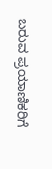ಬರುವ ಪ್ರಯಾಣಿಕರಿಗೆ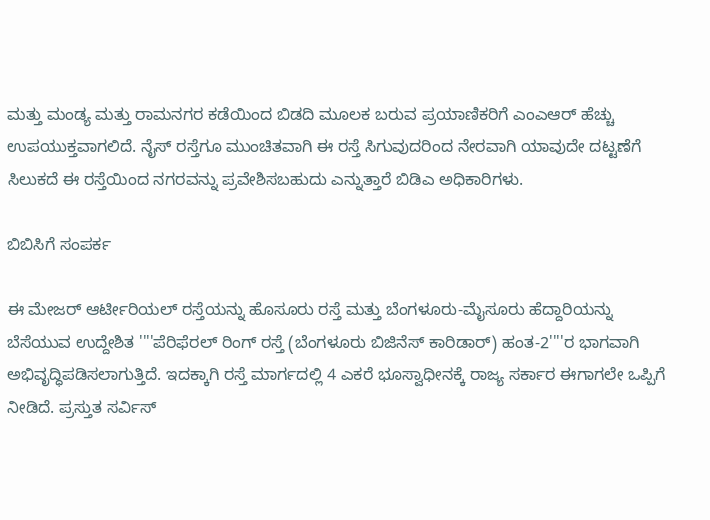ಮತ್ತು ಮಂಡ್ಯ ಮತ್ತು ರಾಮನಗರ ಕಡೆಯಿಂದ ಬಿಡದಿ ಮೂಲಕ ಬರುವ ಪ್ರಯಾಣಿಕರಿಗೆ ಎಂಎಆರ್‌ ಹೆಚ್ಚು ಉಪಯುಕ್ತವಾಗಲಿದೆ. ನೈಸ್‌ ರಸ್ತೆಗೂ ಮುಂಚಿತವಾಗಿ ಈ ರಸ್ತೆ ಸಿಗುವುದರಿಂದ ನೇರವಾಗಿ ಯಾವುದೇ ದಟ್ಟಣೆಗೆ ಸಿಲುಕದೆ ಈ ರಸ್ತೆಯಿಂದ ನಗರವನ್ನು ಪ್ರವೇಶಿಸಬಹುದು ಎನ್ನುತ್ತಾರೆ ಬಿಡಿಎ ಅಧಿಕಾರಿಗಳು.

ಬಿಬಿಸಿಗೆ ಸಂಪರ್ಕ

ಈ ಮೇಜರ್ ಆರ್ಟೀರಿಯಲ್ ರಸ್ತೆಯನ್ನು ಹೊಸೂರು ರಸ್ತೆ ಮತ್ತು ಬೆಂಗಳೂರು-ಮೈಸೂರು ಹೆದ್ದಾರಿಯನ್ನು ಬೆಸೆಯುವ ಉದ್ದೇಶಿತ ''''ಪೆರಿಫೆರಲ್ ರಿಂಗ್ ರಸ್ತೆ (ಬೆಂಗಳೂರು ಬಿಜಿನೆಸ್‌ ಕಾರಿಡಾರ್‌) ಹಂತ-2''''ರ ಭಾಗವಾಗಿ ಅಭಿವೃದ್ಧಿಪಡಿಸಲಾಗುತ್ತಿದೆ. ಇದಕ್ಕಾಗಿ ರಸ್ತೆ ಮಾರ್ಗದಲ್ಲಿ 4 ಎಕರೆ ಭೂಸ್ವಾಧೀನಕ್ಕೆ ರಾಜ್ಯ ಸರ್ಕಾರ ಈಗಾಗಲೇ ಒಪ್ಪಿಗೆ ನೀಡಿದೆ. ಪ್ರಸ್ತುತ ಸರ್ವಿಸ್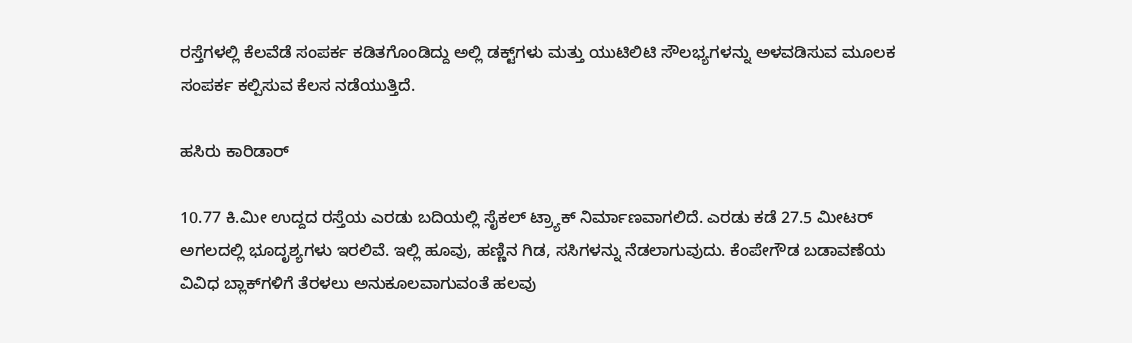ರಸ್ತೆಗಳಲ್ಲಿ ಕೆಲವೆಡೆ ಸಂಪರ್ಕ ಕಡಿತಗೊಂಡಿದ್ದು ಅಲ್ಲಿ ಡಕ್ಟ್‌ಗಳು ಮತ್ತು ಯುಟಿಲಿಟಿ ಸೌಲಭ್ಯಗಳನ್ನು ಅಳವಡಿಸುವ ಮೂಲಕ ಸಂಪರ್ಕ ಕಲ್ಪಿಸುವ ಕೆಲಸ ನಡೆಯುತ್ತಿದೆ.

ಹಸಿರು ಕಾರಿಡಾರ್‌

10.77 ಕಿ.ಮೀ ಉದ್ದದ ರಸ್ತೆಯ ಎರಡು ಬದಿಯಲ್ಲಿ ಸೈಕಲ್‌ ಟ್ರ್ಯಾಕ್‌ ನಿರ್ಮಾಣವಾಗಲಿದೆ. ಎರಡು ಕಡೆ 27.5 ಮೀಟರ್‌ ಅಗಲದಲ್ಲಿ ಭೂದೃಶ್ಯಗಳು ಇರಲಿವೆ. ಇಲ್ಲಿ ಹೂವು, ಹಣ್ಣಿನ ಗಿಡ, ಸಸಿಗಳನ್ನು ನೆಡಲಾಗುವುದು. ಕೆಂಪೇಗೌಡ ಬಡಾವಣೆಯ ವಿವಿಧ ಬ್ಲಾಕ್‌ಗಳಿಗೆ ತೆರಳಲು ಅನುಕೂಲವಾಗುವಂತೆ ಹಲವು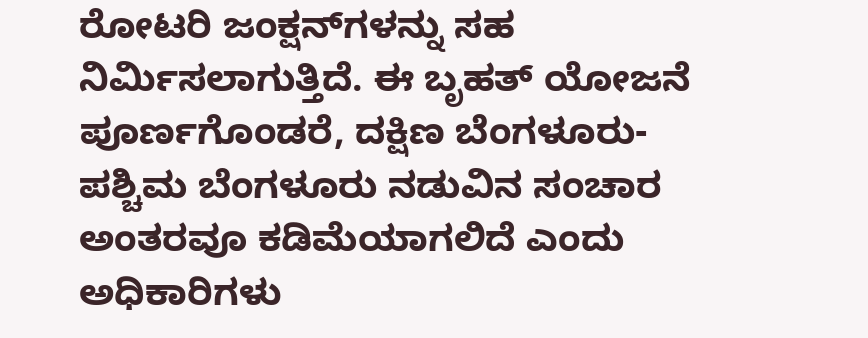ರೋಟರಿ ಜಂಕ್ಷನ್‌ಗಳನ್ನು ಸಹ ನಿರ್ಮಿಸಲಾಗುತ್ತಿದೆ. ಈ ಬೃಹತ್ ಯೋಜನೆ ಪೂರ್ಣಗೊಂಡರೆ, ದಕ್ಷಿಣ ಬೆಂಗಳೂರು-ಪಶ್ಚಿಮ ಬೆಂಗಳೂರು ನಡುವಿನ ಸಂಚಾರ ಅಂತರವೂ ಕಡಿಮೆಯಾಗಲಿದೆ ಎಂದು ಅಧಿಕಾರಿಗಳು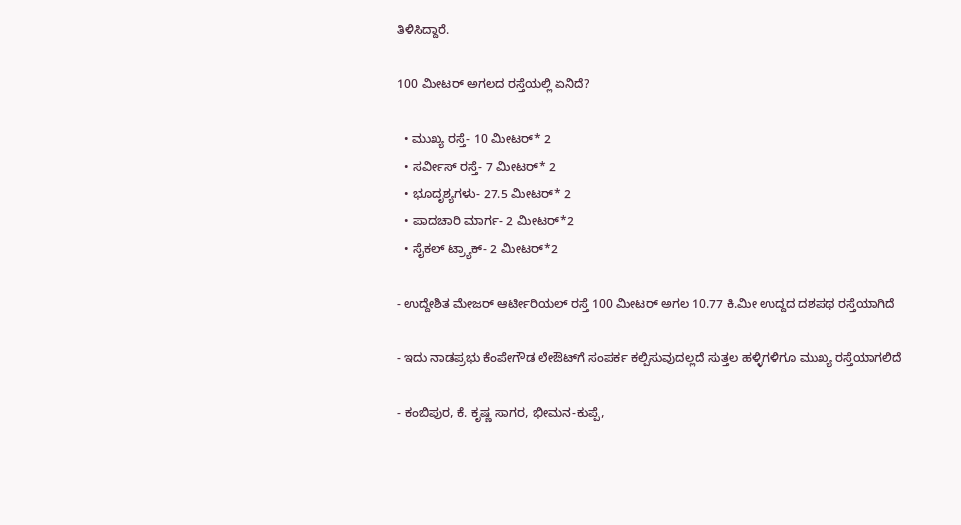ತಿಳಿಸಿದ್ದಾರೆ.

100 ಮೀಟರ್‌ ಅಗಲದ ರಸ್ತೆಯಲ್ಲಿ ಏನಿದೆ?

  • ಮುಖ್ಯ ರಸ್ತೆ- 10 ಮೀಟರ್‌* 2
  • ಸರ್ವೀಸ್‌ ರಸ್ತೆ- 7 ಮೀಟರ್* 2
  • ಭೂದೃಶ್ಯಗಳು- 27.5 ಮೀಟರ್‌* 2
  • ಪಾದಚಾರಿ ಮಾರ್ಗ- 2 ಮೀಟರ್‌*2
  • ಸೈಕಲ್‌ ಟ್ರ್ಯಾಕ್‌- 2 ಮೀಟರ್‌*2

- ಉದ್ದೇಶಿತ ಮೇಜರ್ ಆರ್ಟೀರಿಯಲ್‌ ರಸ್ತೆ 100 ಮೀಟರ್‌ ಅಗಲ 10.77 ಕಿ.ಮೀ ಉದ್ದದ ದಶಪಥ ರಸ್ತೆಯಾಗಿದೆ

- ಇದು ನಾಡಪ್ರಭು ಕೆಂಪೇಗೌಡ ಲೇಔಟ್‌ಗೆ ಸಂಪರ್ಕ ಕಲ್ಪಿಸುವುದಲ್ಲದೆ ಸುತ್ತಲ ಹಳ್ಳಿಗಳಿಗೂ ಮುಖ್ಯ ರಸ್ತೆಯಾಗಲಿದೆ

- ಕಂಬಿಪುರ, ಕೆ. ಕೃಷ್ಣ ಸಾಗರ, ಭೀಮನ-ಕುಪ್ಪೆ,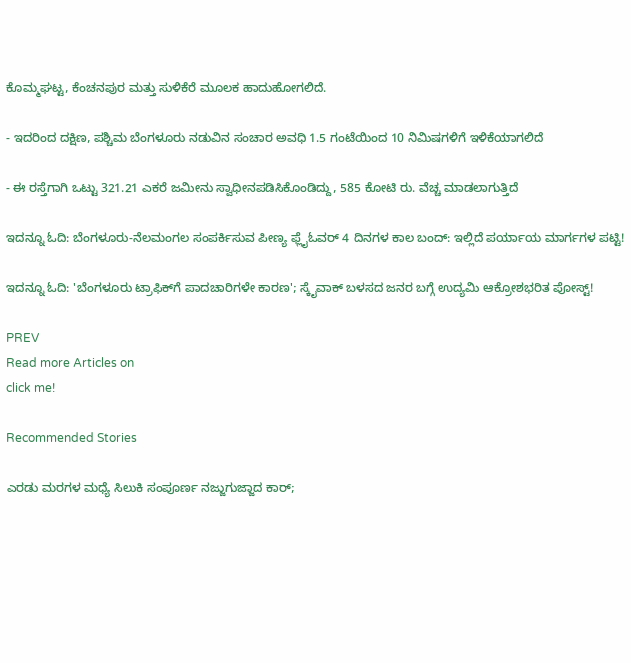ಕೊಮ್ಮಘಟ್ಟ, ಕೆಂಚನಪುರ ಮತ್ತು ಸುಳಿಕೆರೆ ಮೂಲಕ ಹಾದುಹೋಗಲಿದೆ.

- ಇದರಿಂದ ದಕ್ಷಿಣ, ಪಶ್ಚಿಮ ಬೆಂಗಳೂರು ನಡುವಿನ ಸಂಚಾರ ಅವಧಿ 1.5 ಗಂಟೆಯಿಂದ 10 ನಿಮಿಷಗಳಿಗೆ ಇಳಿಕೆಯಾಗಲಿದೆ

- ಈ ರಸ್ತೆಗಾಗಿ ಒಟ್ಟು 321.21 ಎಕರೆ ಜಮೀನು ಸ್ವಾಧೀನಪಡಿಸಿಕೊಂಡಿದ್ದು, 585 ಕೋಟಿ ರು. ವೆಚ್ಚ ಮಾಡಲಾಗುತ್ತಿದೆ

ಇದನ್ನೂ ಓದಿ: ಬೆಂಗಳೂರು-ನೆಲಮಂಗಲ ಸಂಪರ್ಕಿಸುವ ಪೀಣ್ಯ ಫ್ಲೈಓವರ್ 4 ದಿನಗಳ ಕಾಲ ಬಂದ್: ಇಲ್ಲಿದೆ ಪರ್ಯಾಯ ಮಾರ್ಗಗಳ ಪಟ್ಟಿ!

ಇದನ್ನೂ ಓದಿ: 'ಬೆಂಗಳೂರು ಟ್ರಾಫಿಕ್‌ಗೆ ಪಾದಚಾರಿಗಳೇ ಕಾರಣ'; ಸ್ಕೈವಾಕ್ ಬಳಸದ ಜನರ ಬಗ್ಗೆ ಉದ್ಯಮಿ ಆಕ್ರೋಶಭರಿತ ಪೋಸ್ಟ್!

PREV
Read more Articles on
click me!

Recommended Stories

ಎರಡು ಮರಗಳ ಮಧ್ಯೆ ಸಿಲುಕಿ ಸಂಪೂರ್ಣ ನಜ್ಜುಗುಜ್ಜಾದ ಕಾರ್;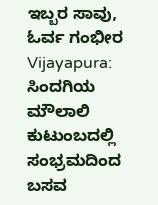ಇಬ್ಬರ ಸಾವು, ಓರ್ವ ಗಂಭೀರ
Vijayapura: ಸಿಂದಗಿಯ ಮೌಲಾಲಿ ಕುಟುಂಬದಲ್ಲಿ ಸಂಭ್ರಮದಿಂದ ಬಸವ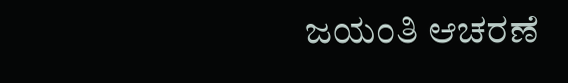ಜಯಂತಿ ಆಚರಣೆ